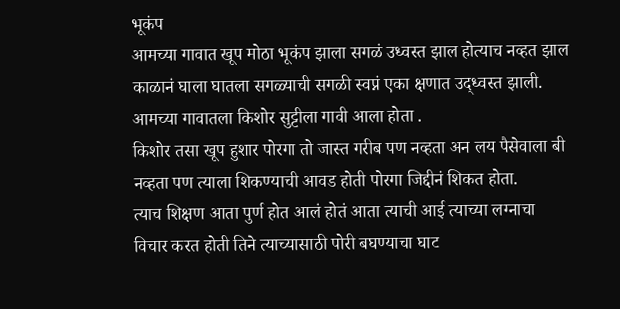भूकंप
आमच्या गावात खूप मोठा भूकंप झाला सगळं उध्वस्त झाल होत्याच नव्हत झाल
काळानं घाला घातला सगळ्याची सगळी स्वप्नं एका क्षणात उद्ध्वस्त झाली.
आमच्या गावातला किशोर सुट्टीला गावी आला होता .
किशोर तसा खूप हुशार पोरगा तो जास्त गरीब पण नव्हता अन लय पैसेवाला बी नव्हता पण त्याला शिकण्याची आवड होती पोरगा जिद्दीनं शिकत होता.
त्याच शिक्षण आता पुर्ण होत आलं होतं आता त्याची आई त्याच्या लग्नाचा विचार करत होती तिने त्याच्यासाठी पोरी बघण्याचा घाट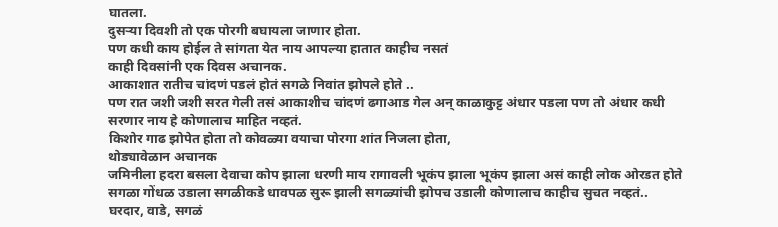घातला.
दुसऱ्या दिवशी तो एक पोरगी बघायला जाणार होता.
पण कधी काय होईल ते सांगता येत नाय आपल्या हातात काहीच नसतं
काही दिवसांनी एक दिवस अचानक.
आकाशात रातीच चांदणं पडलं होतं सगळे निवांत झोपले होते ..
पण रात जशी जशी सरत गेली तसं आकाशीच चांदणं ढगाआड गेल अन् काळाकुट्ट अंधार पडला पण तो अंधार कधी सरणार नाय हे कोणालाच माहित नव्हतं.
किशोर गाढ झोपेत होता तो कोवळ्या वयाचा पोरगा शांत निजला होता,
थोड्यावेळान अचानक
जमिनीला हदरा बसला देवाचा कोप झाला धरणी माय रागावली भूकंप झाला भूकंप झाला असं काही लोक ओरडत होते सगळा गोंधळ उडाला सगळीकडे धावपळ सुरू झाली सगळ्यांची झोपच उडाली कोणालाच काहीच सुचत नव्हतं..
घरदार, वाडे, सगळं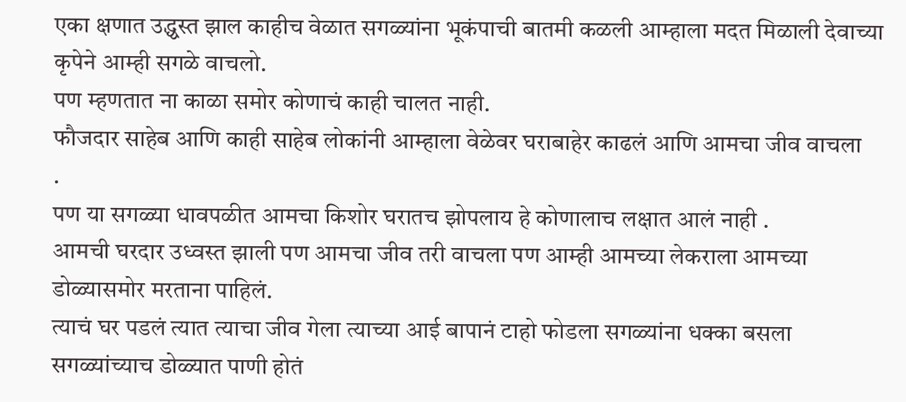एका क्षणात उद्ध्वस्त झाल काहीच वेळात सगळ्यांना भूकंपाची बातमी कळली आम्हाला मदत मिळाली देवाच्या कृपेने आम्ही सगळे वाचलो.
पण म्हणतात ना काळा समोर कोणाचं काही चालत नाही.
फौजदार साहेब आणि काही साहेब लोकांनी आम्हाला वेळेवर घराबाहेर काढलं आणि आमचा जीव वाचला
.
पण या सगळ्या धावपळीत आमचा किशोर घरातच झोपलाय हे कोणालाच लक्षात आलं नाही .
आमची घरदार उध्वस्त झाली पण आमचा जीव तरी वाचला पण आम्ही आमच्या लेकराला आमच्या डोळ्यासमोर मरताना पाहिलं.
त्याचं घर पडलं त्यात त्याचा जीव गेला त्याच्या आई बापानं टाहो फोडला सगळ्यांना धक्का बसला सगळ्यांच्याच डोळ्यात पाणी होतं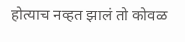होत्याच नव्हत झालं तो कोवळ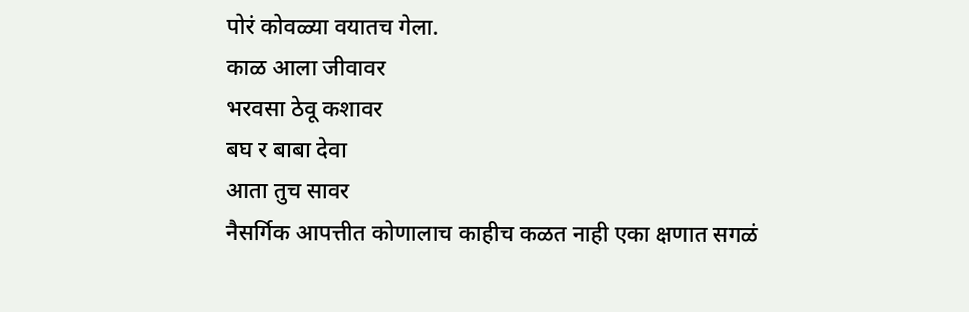पोरं कोवळ्या वयातच गेला.
काळ आला जीवावर
भरवसा ठेवू कशावर
बघ र बाबा देवा
आता तुच सावर
नैसर्गिक आपत्तीत कोणालाच काहीच कळत नाही एका क्षणात सगळं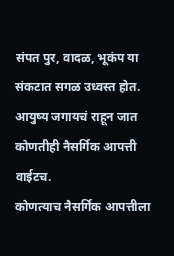संपत पुर, वादळ, भूकंप या संकटात सगळ उध्वस्त होत. आयुष्य जगायचं राहून जात कोणतीही नैसर्गिक आपत्ती वाईटच.
कोणत्याच नैसर्गिक आपत्तीला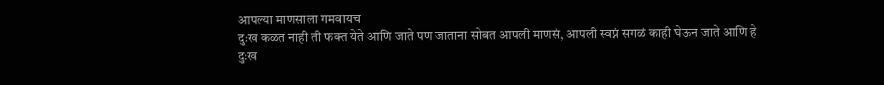आपल्या माणसाला गमवायच
दुःख कळत नाही ती फक्त येते आणि जाते पण जाताना सोबत आपली माणसं, आपली स्वप्नं सगळं काही घेऊन जाते आणि हे दुःख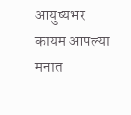आयुष्यभर कायम आपल्या मनात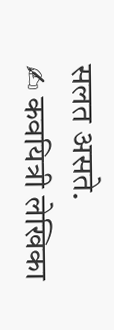सलत असते.
✍ कवयित्री लेखिका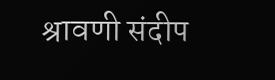श्रावणी संदीप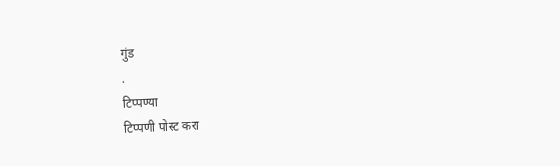गुंड
.
टिप्पण्या
टिप्पणी पोस्ट करा